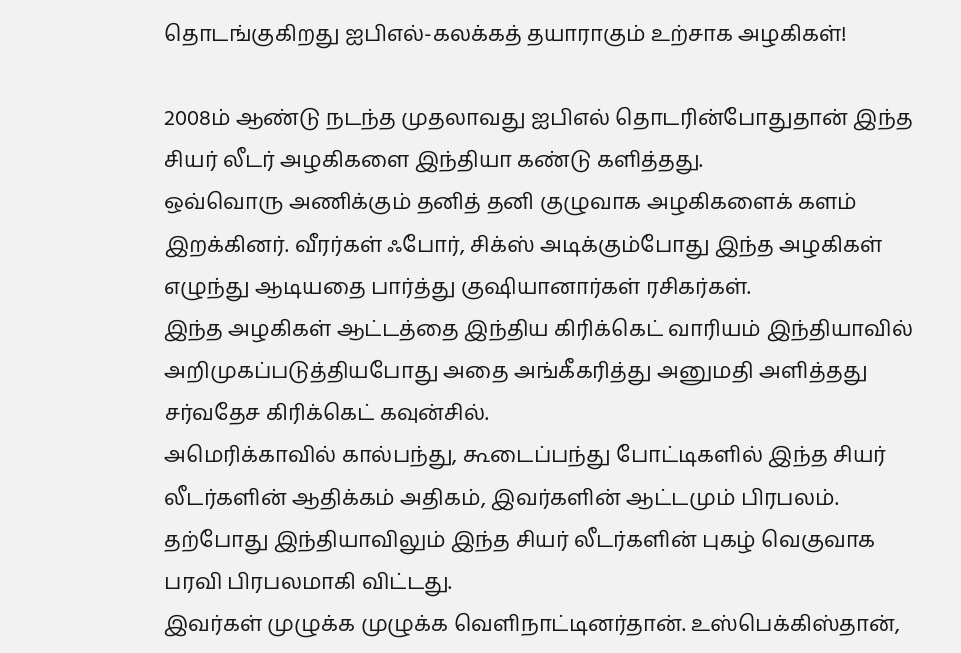தொடங்குகிறது ஐபிஎல்-கலக்கத் தயாராகும் உற்சாக அழகிகள்!

2008ம் ஆண்டு நடந்த முதலாவது ஐபிஎல் தொடரின்போதுதான் இந்த சியர் லீடர் அழகிகளை இந்தியா கண்டு களித்தது.
ஒவ்வொரு அணிக்கும் தனித் தனி குழுவாக அழகிகளைக் களம் இறக்கினர். வீரர்கள் ஃபோர், சிக்ஸ் அடிக்கும்போது இந்த அழகிகள் எழுந்து ஆடியதை பார்த்து குஷியானார்கள் ரசிகர்கள்.
இந்த அழகிகள் ஆட்டத்தை இந்திய கிரிக்கெட் வாரியம் இந்தியாவில் அறிமுகப்படுத்தியபோது அதை அங்கீகரித்து அனுமதி அளித்தது சர்வதேச கிரிக்கெட் கவுன்சில்.
அமெரிக்காவில் கால்பந்து, கூடைப்பந்து போட்டிகளில் இந்த சியர் லீடர்களின் ஆதிக்கம் அதிகம், இவர்களின் ஆட்டமும் பிரபலம். தற்போது இந்தியாவிலும் இந்த சியர் லீடர்களின் புகழ் வெகுவாக பரவி பிரபலமாகி விட்டது.
இவர்கள் முழுக்க முழுக்க வெளிநாட்டினர்தான். உஸ்பெக்கிஸ்தான்,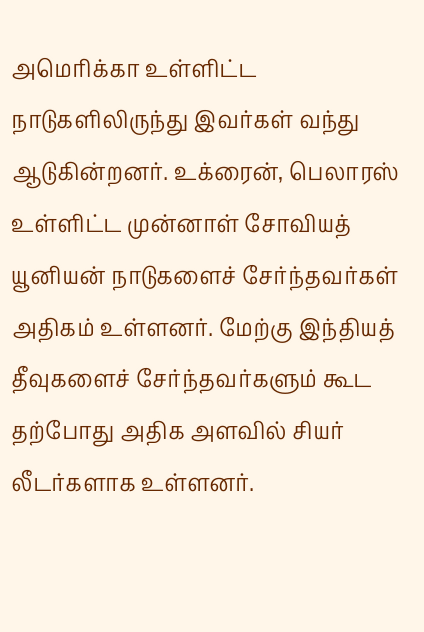அமெரிக்கா உள்ளிட்ட நாடுகளிலிருந்து இவர்கள் வந்து ஆடுகின்றனர். உக்ரைன், பெலாரஸ் உள்ளிட்ட முன்னாள் சோவியத் யூனியன் நாடுகளைச் சேர்ந்தவர்கள் அதிகம் உள்ளனர். மேற்கு இந்தியத் தீவுகளைச் சேர்ந்தவர்களும் கூட தற்போது அதிக அளவில் சியர் லீடர்களாக உள்ளனர்.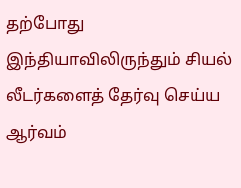தற்போது இந்தியாவிலிருந்தும் சியல் லீடர்களைத் தேர்வு செய்ய ஆர்வம்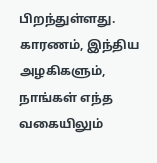பிறந்துள்ளது. காரணம், இந்திய அழகிகளும், நாங்கள் எந்த வகையிலும்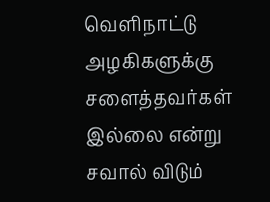வெளிநாட்டு அழகிகளுக்கு சளைத்தவர்கள் இல்லை என்று சவால் விடும்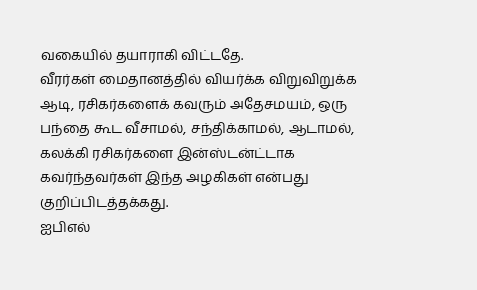வகையில் தயாராகி விட்டதே.
வீரர்கள் மைதானத்தில் வியர்க்க விறுவிறுக்க ஆடி, ரசிகர்களைக் கவரும் அதேசமயம், ஒரு பந்தை கூட வீசாமல், சந்திக்காமல், ஆடாமல், கலக்கி ரசிகர்களை இன்ஸ்டன்ட்டாக கவர்ந்தவர்கள் இந்த அழகிகள் என்பது குறிப்பிடத்தக்கது.
ஐபிஎல்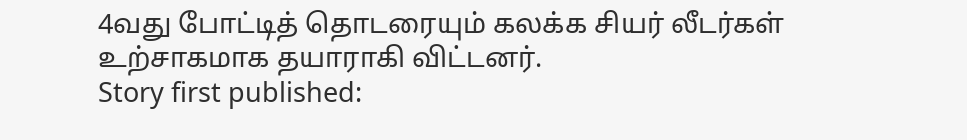4வது போட்டித் தொடரையும் கலக்க சியர் லீடர்கள் உற்சாகமாக தயாராகி விட்டனர்.
Story first published: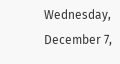Wednesday, December 7,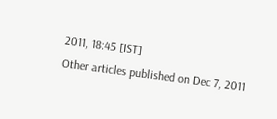2011, 18:45 [IST]
Other articles published on Dec 7, 2011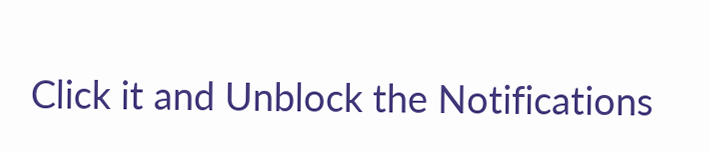Click it and Unblock the Notifications